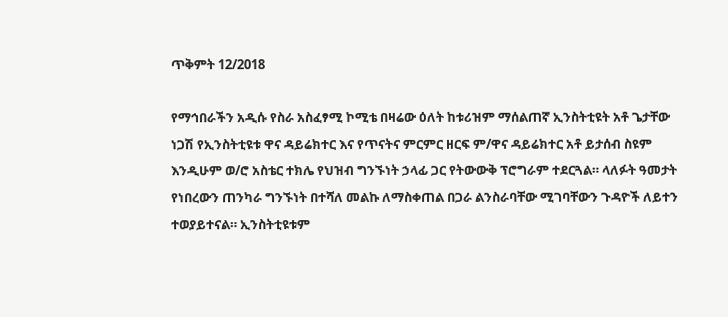ጥቅምት 12/2018

የማኅበራችን አዲሱ የስራ አስፈፃሚ ኮሚቴ በዛሬው ዕለት ከቱሪዝም ማሰልጠኛ ኢንስትቲዩት አቶ ጌታቸው ነጋሽ የኢንስትቲዩቱ ዋና ዳይሬክተር እና የጥናትና ምርምር ዘርፍ ም/ዋና ዳይሬክተር አቶ ይታሰብ ስዩም እንዲሁም ወ/ሮ አስቴር ተክሌ የህዝብ ግንኙነት ኃላፊ ጋር የትውውቅ ፕሮግራም ተደርጓል። ላለፉት ዓመታት የነበረውን ጠንካራ ግንኙነት በተሻለ መልኩ ለማስቀጠል በጋራ ልንስራባቸው ሚገባቸውን ጉዳዮች ለይተን ተወያይተናል። ኢንስትቲዩቱም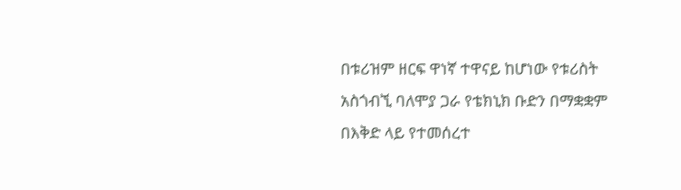በቱሪዝም ዘርፍ ዋነኛ ተዋናይ ከሆነው የቱሪስት አስጎብኚ ባለሞያ ጋራ የቴክኒክ ቡድን በማቋቋም በእቅድ ላይ የተመሰረተ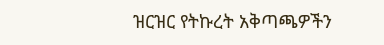ዝርዝር የትኩረት አቅጣጫዎችን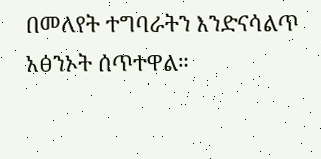በመለየት ተግባራትን እንድናሳልጥ አፅንኦት ሰጥተዋል።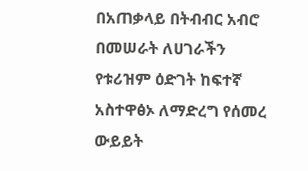በአጠቃላይ በትብብር አብሮ በመሠራት ለሀገራችን የቱሪዝም ዕድገት ከፍተኛ አስተዋፅኦ ለማድረግ የሰመረ ውይይት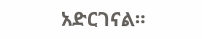አድርገናል።